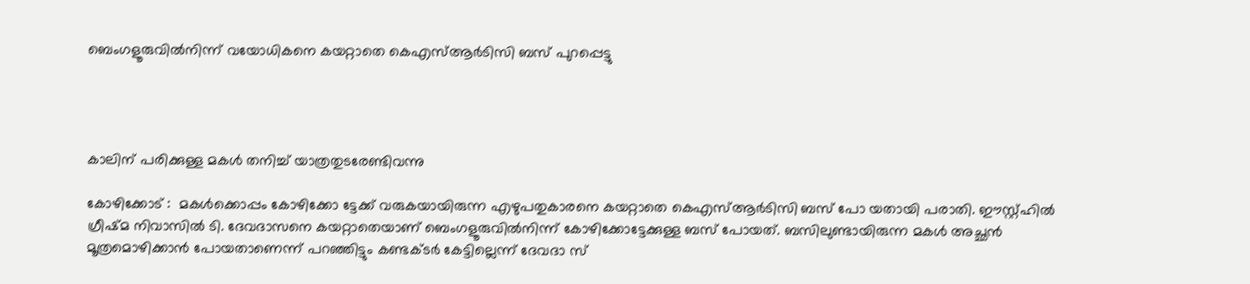ബെംഗളൂരുവിൽനിന്ന് വയോധികനെ കയറ്റാതെ കെഎസ്ആർടിസി ബസ് പുറപ്പെട്ടു




കാലിന് പരിക്കുള്ള മകൾ തനിച്ച് യാത്രതുടരേണ്ടിവന്നു

കോഴിക്കോട് :  മകൾക്കൊപ്പം കോഴിക്കോ ട്ടേക്ക് വരുകയായിരുന്ന എഴുപതുകാരനെ കയറ്റാതെ കെഎസ്‌ആർടിസി ബസ് പോ യതായി പരാതി. ഈസ്റ്റ്ഹിൽ ഗ്രീഷ്മ നിവാസിൽ ടി. ദേവദാസനെ കയറ്റാതെയാണ് ബെംഗളൂരുവിൽനിന്ന് കോഴിക്കോട്ടേക്കുള്ള ബസ് പോയത്. ബസിലുണ്ടായിരുന്ന മകൾ അച്ഛൻ മൂത്രമൊഴിക്കാൻ പോയതാണെന്ന് പറഞ്ഞിട്ടും കണ്ടക്ടർ കേട്ടില്ലെന്ന് ദേവദാ സ്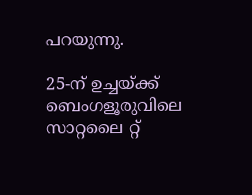പറയുന്നു.

25-ന് ഉച്ചയ്ക്ക് ബെംഗളൂരുവിലെ സാറ്റലൈ റ്റ്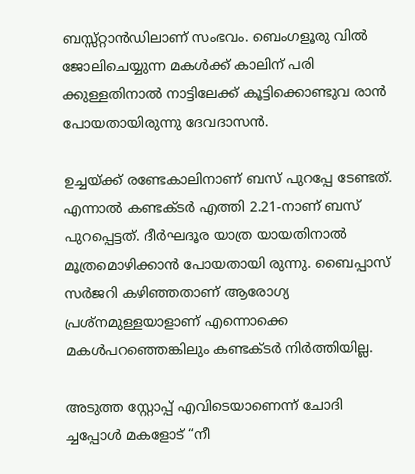ബസ്സ്റ്റാൻഡിലാണ് സംഭവം. ബെംഗളൂരു വിൽ ജോലിചെയ്യുന്ന മകൾക്ക് കാലിന് പരി ക്കുള്ളതിനാൽ നാട്ടിലേക്ക് കൂട്ടിക്കൊണ്ടുവ രാൻ പോയതായിരുന്നു ദേവദാസൻ.

ഉച്ചയ്ക്ക് രണ്ടേകാലിനാണ് ബസ് പുറപ്പേ ടേണ്ടത്. എന്നാൽ കണ്ടക്ടർ എത്തി 2.21-നാണ് ബസ് പുറപ്പെട്ടത്. ദീർഘദൂര യാത്ര യായതിനാൽ മൂത്രമൊഴിക്കാൻ പോയതായി രുന്നു. ബൈപ്പാസ് സർജറി കഴിഞ്ഞതാണ് ആരോഗ്യ പ്രശ്നമുള്ളയാളാണ് എന്നൊക്കെ മകൾപറഞ്ഞെങ്കിലും കണ്ടക്ടർ നിർത്തിയില്ല.

അടുത്ത സ്റ്റോപ്പ് എവിടെയാണെന്ന് ചോദി ച്ചപ്പോൾ മകളോട് “നീ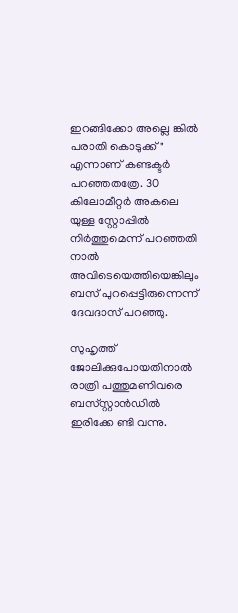ഇറങ്ങിക്കോ അല്ലെ ങ്കിൽ പരാതി കൊടുക്ക്" എന്നാണ് കണ്ടക്ടർ പറഞ്ഞതത്രേ. 30 കിലോമീറ്റർ അകലെ യുള്ള സ്റ്റോപ്പിൽ നിർത്തുമെന്ന് പറഞ്ഞതി നാൽ അവിടെയെത്തിയെങ്കിലും ബസ് പുറപ്പെട്ടിരുന്നെന്ന് ദേവദാസ് പറഞ്ഞു.

സുഹൃത്ത് ജോലിക്കുപോയതിനാൽ രാത്രി പത്തുമണിവരെ ബസ്‌സ്റ്റാൻഡിൽ ഇരിക്കേ ണ്ടി വന്നു.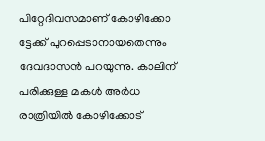പിറ്റേദിവസമാണ് കോഴിക്കോ ട്ടേക്ക് പുറപ്പെടാനായതെന്നും ദേവദാസൻ പറയുന്നു. കാലിന് പരിക്കുള്ള മകൾ അർധ രാത്രിയിൽ കോഴിക്കോട്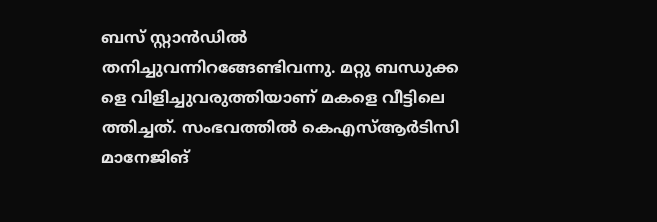ബസ് സ്റ്റാൻഡിൽ തനിച്ചുവന്നിറങ്ങേണ്ടിവന്നു. മറ്റു ബന്ധുക്ക ളെ വിളിച്ചുവരുത്തിയാണ് മകളെ വീട്ടിലെ ത്തിച്ചത്. സംഭവത്തിൽ കെഎസ്ആർടിസി മാനേജിങ്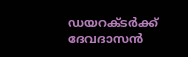ഡയറക്ടർക്ക് ദേവദാസൻ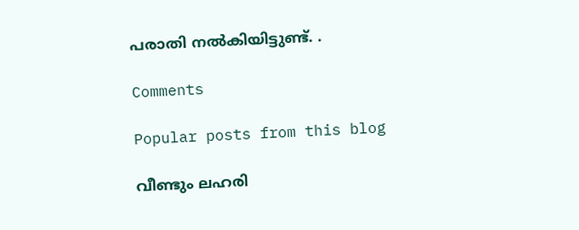പരാതി നൽകിയിട്ടുണ്ട്. .

Comments

Popular posts from this blog

വീണ്ടും ലഹരി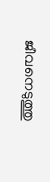ജീവനെടുത്തു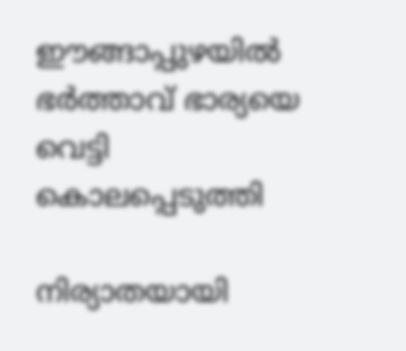ഈങ്ങാപ്പുഴയിൽ ഭർത്താവ് ഭാര്യയെ വെട്ടി കൊലപ്പെടുത്തി

നിര്യാതയായി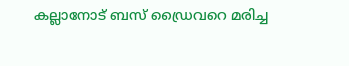കല്ലാനോട് ബസ് ഡ്രൈവറെ മരിച്ച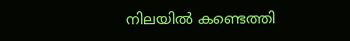നിലയിൽ കണ്ടെത്തി